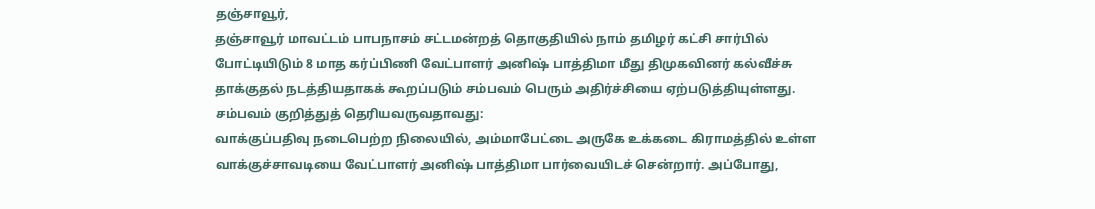தஞ்சாவூர்,
தஞ்சாவூர் மாவட்டம் பாபநாசம் சட்டமன்றத் தொகுதியில் நாம் தமிழர் கட்சி சார்பில் போட்டியிடும் 8 மாத கர்ப்பிணி வேட்பாளர் அனிஷ் பாத்திமா மீது திமுகவினர் கல்வீச்சு தாக்குதல் நடத்தியதாகக் கூறப்படும் சம்பவம் பெரும் அதிர்ச்சியை ஏற்படுத்தியுள்ளது.
சம்பவம் குறித்துத் தெரியவருவதாவது:
வாக்குப்பதிவு நடைபெற்ற நிலையில், அம்மாபேட்டை அருகே உக்கடை கிராமத்தில் உள்ள வாக்குச்சாவடியை வேட்பாளர் அனிஷ் பாத்திமா பார்வையிடச் சென்றார். அப்போது,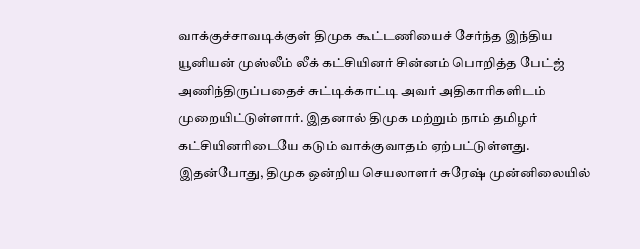வாக்குச்சாவடிக்குள் திமுக கூட்டணியைச் சேர்ந்த இந்திய யூனியன் முஸ்லீம் லீக் கட்சியினர் சின்னம் பொறித்த பேட்ஜ் அணிந்திருப்பதைச் சுட்டிக்காட்டி அவர் அதிகாரிகளிடம் முறையிட்டுள்ளார். இதனால் திமுக மற்றும் நாம் தமிழர் கட்சியினரிடையே கடும் வாக்குவாதம் ஏற்பட்டுள்ளது.
இதன்போது, திமுக ஒன்றிய செயலாளர் சுரேஷ் முன்னிலையில்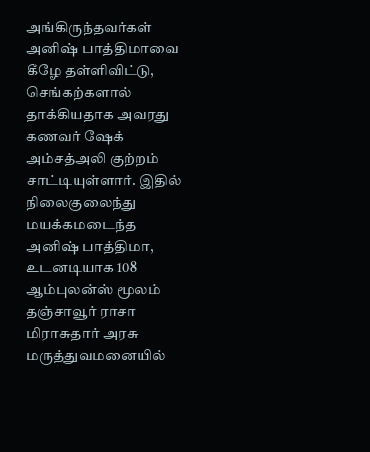அங்கிருந்தவர்கள் அனிஷ் பாத்திமாவை கீழே தள்ளிவிட்டு, செங்கற்களால் தாக்கியதாக அவரது கணவர் ஷேக் அம்சத்அலி குற்றம் சாட்டியுள்ளார். இதில் நிலைகுலைந்து மயக்கமடைந்த அனிஷ் பாத்திமா, உடனடியாக 108 ஆம்புலன்ஸ் மூலம் தஞ்சாவூர் ராசா மிராசுதார் அரசு மருத்துவமனையில்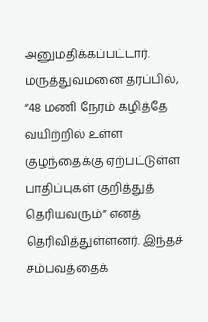அனுமதிக்கப்பட்டார்.
மருத்துவமனை தரப்பில், “48 மணி நேரம் கழித்தே வயிற்றில் உள்ள குழந்தைக்கு ஏற்பட்டுள்ள பாதிப்புகள் குறித்துத் தெரியவரும்” எனத் தெரிவித்துள்ளனர். இந்தச் சம்பவத்தைக்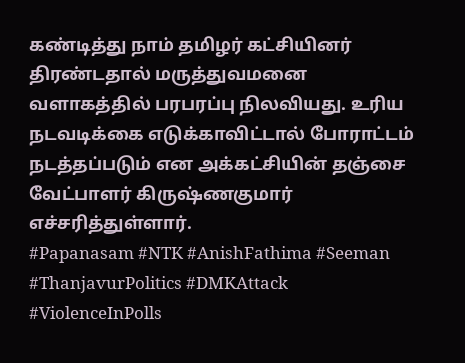கண்டித்து நாம் தமிழர் கட்சியினர் திரண்டதால் மருத்துவமனை வளாகத்தில் பரபரப்பு நிலவியது. உரிய நடவடிக்கை எடுக்காவிட்டால் போராட்டம் நடத்தப்படும் என அக்கட்சியின் தஞ்சை வேட்பாளர் கிருஷ்ணகுமார் எச்சரித்துள்ளார்.
#Papanasam #NTK #AnishFathima #Seeman #ThanjavurPolitics #DMKAttack #ViolenceInPolls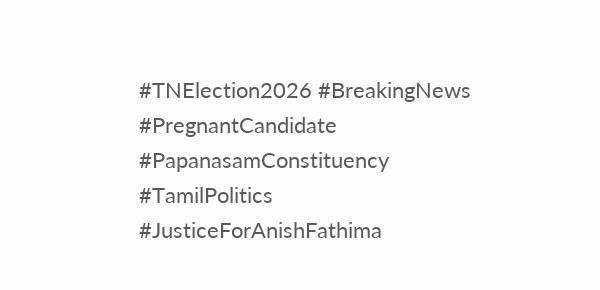#TNElection2026 #BreakingNews #PregnantCandidate #PapanasamConstituency #TamilPolitics #JusticeForAnishFathima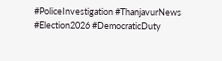#PoliceInvestigation #ThanjavurNews #Election2026 #DemocraticDuty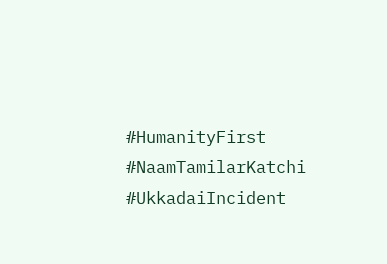#HumanityFirst #NaamTamilarKatchi #UkkadaiIncident